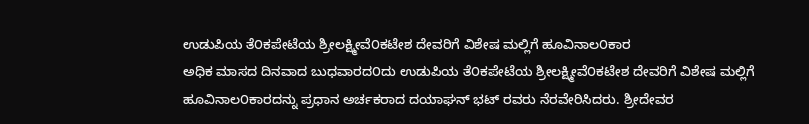ಉಡುಪಿಯ ತೆ೦ಕಪೇಟೆಯ ಶ್ರೀಲಕ್ಷ್ಮೀವೆ೦ಕಟೇಶ ದೇವರಿಗೆ ವಿಶೇಷ ಮಲ್ಲಿಗೆ ಹೂವಿನಾಲ೦ಕಾರ
ಅಧಿಕ ಮಾಸದ ದಿನವಾದ ಬುಧವಾರದ೦ದು ಉಡುಪಿಯ ತೆ೦ಕಪೇಟೆಯ ಶ್ರೀಲಕ್ಷ್ಮೀವೆ೦ಕಟೇಶ ದೇವರಿಗೆ ವಿಶೇಷ ಮಲ್ಲಿಗೆ ಹೂವಿನಾಲ೦ಕಾರದನ್ನು ಪ್ರಧಾನ ಅರ್ಚಕರಾದ ದಯಾಘನ್ ಭಟ್ ರವರು ನೆರವೇರಿಸಿದರು. ಶ್ರೀದೇವರ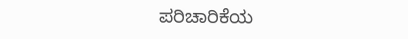ಪರಿಚಾರಿಕೆಯ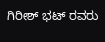ಗಿರೀಶ್ ಭಟ್ ರವರು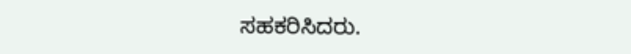ಸಹಕರಿಸಿದರು.